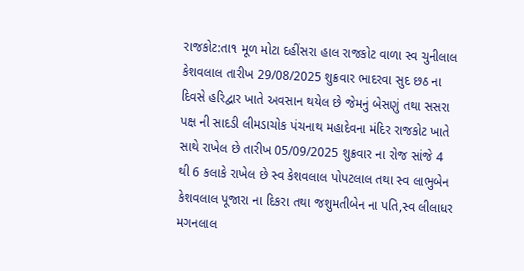રાજકોટ:તા૧ મૂળ મોટા દહીંસરા હાલ રાજકોટ વાળા સ્વ ચુનીલાલ કેશવલાલ તારીખ 29/08/2025 શુક્રવાર ભાદરવા સુદ છઠ ના દિવસે હરિદ્વાર ખાતે અવસાન થયેલ છે જેમનું બેસણું તથા સસરા પક્ષ ની સાદડી લીમડાચોક પંચનાથ મહાદેવના મંદિર રાજકોટ ખાતે સાથે રાખેલ છે તારીખ 05/09/2025 શુક્રવાર ના રોજ સાંજે 4 થી 6 કલાકે રાખેલ છે સ્વ કેશવલાલ પોપટલાલ તથા સ્વ લાભુબેન કેશવલાલ પૂજારા ના દિકરા તથા જશુમતીબેન ના પતિ,સ્વ લીલાધર મગનલાલ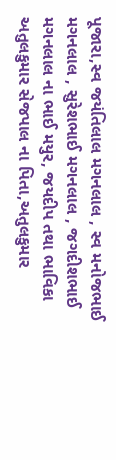પૂજારા,સ્વ જયંતિલાલ મગનલાલ , સ્વ મનોજભાઈ મગનલાલ , સુરેશભાઈ મગનલાલ , જગદીશભાઈ મગનલાલ ના ભાઈ મયુર, જયદીપ તથા ભાવિકા અતુલકુમાર સેજપાલ ના પિતા,અતુલકુમાર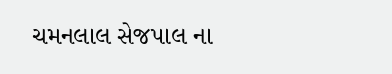ચમનલાલ સેજપાલ ના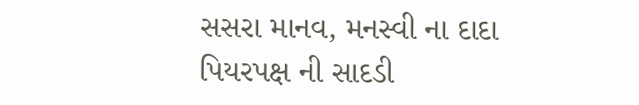સસરા માનવ, મનસ્વી ના દાદા
પિયરપક્ષ ની સાદડી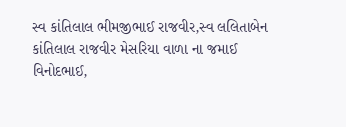સ્વ કાંતિલાલ ભીમજીભાઈ રાજવીર,સ્વ લલિતાબેન કાંતિલાલ રાજવીર મેસરિયા વાળા ના જમાઈ વિનોદભાઈ,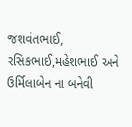જશવંતભાઈ, રસિકભાઈ,મહેશભાઈ અને ઉર્મિલાબેન ના બનેવી